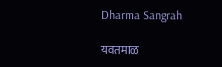Dharma Sangrah

यवतमाळ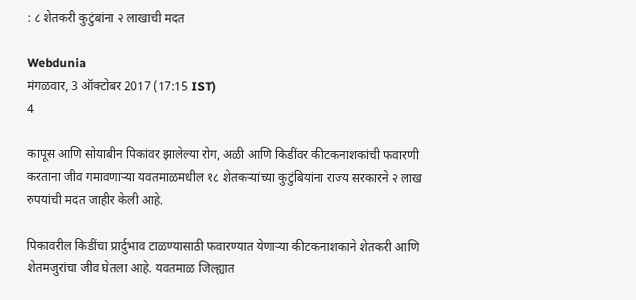: ८ शेतकरी कुटुंबांना २ लाखाची मदत

Webdunia
मंगळवार, 3 ऑक्टोबर 2017 (17:15 IST)
4

कापूस आणि सोयाबीन पिकांवर झालेल्या रोग, अळी आणि किडींवर कीटकनाशकांची फवारणी करताना जीव गमावणाऱ्या यवतमाळमधील १८ शेतकऱ्यांच्या कुटुंबियांना राज्य सरकारने २ लाख रुपयांची मदत जाहीर केली आहे.

पिकावरील किडींचा प्रार्दुभाव टाळण्यासाठी फवारण्यात येणाऱ्या कीटकनाशकाने शेतकरी आणि शेतमजुरांचा जीव घेतला आहे. यवतमाळ जिल्ह्यात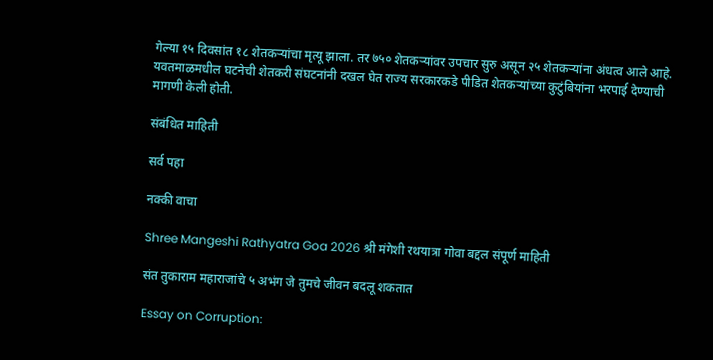गेल्या १५ दिवसांत १८ शेतकऱ्यांचा मृत्यू झाला. तर ७५० शेतकऱ्यांवर उपचार सुरु असून २५ शेतकऱ्यांना अंधत्व आले आहे. यवतमाळमधील घटनेची शेतकरी संघटनांनी दखल घेत राज्य सरकारकडे पीडित शेतकऱ्यांच्या कुटुंबियांना भरपाई देण्याची मागणी केली होती.

संबंधित माहिती

सर्व पहा

नक्की वाचा

Shree Mangeshi Rathyatra Goa 2026 श्री मंगेशी रथयात्रा गोवा बद्दल संपूर्ण माहिती

संत तुकाराम महाराजांचे ५ अभंग जे तुमचे जीवन बदलू शकतात

Essay on Corruption: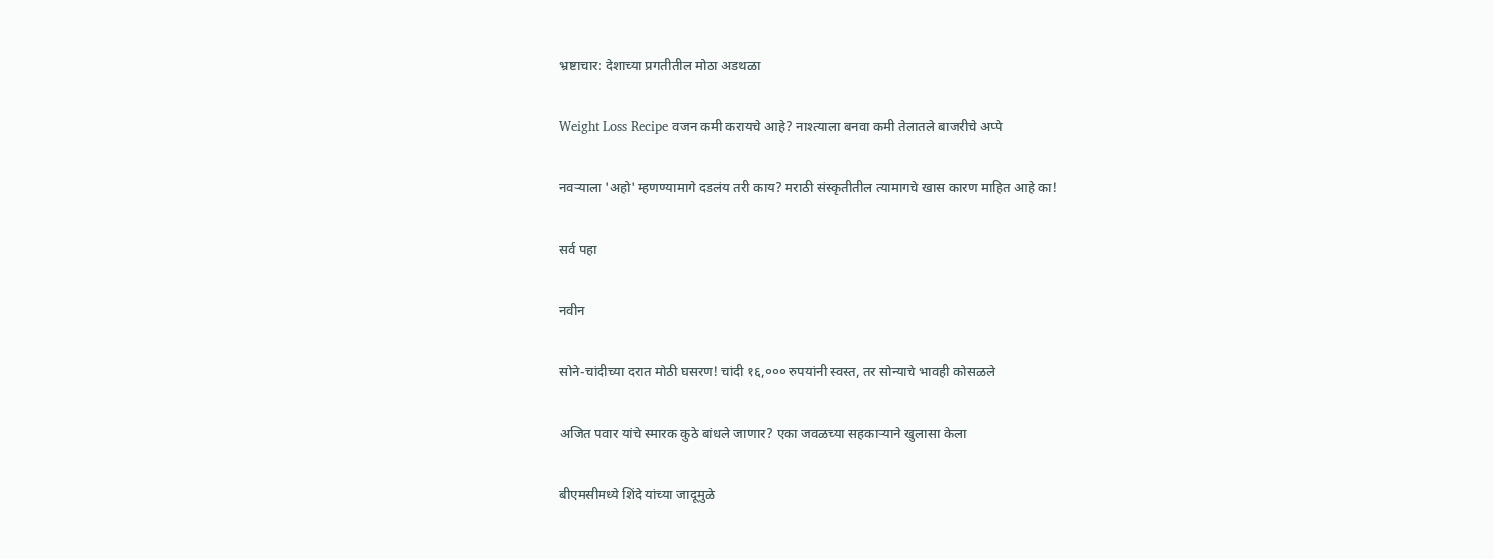भ्रष्टाचार: देशाच्या प्रगतीतील मोठा अडथळा

Weight Loss Recipe वजन कमी करायचे आहे? नाश्त्याला बनवा कमी तेलातले बाजरीचे अप्पे

नवर्‍याला 'अहो' म्हणण्यामागे दडलंय तरी काय? मराठी संस्कृतीतील त्यामागचे खास कारण माहित आहे का!

सर्व पहा

नवीन

सोने-चांदीच्या दरात मोठी घसरण! चांदी १६,००० रुपयांनी स्वस्त, तर सोन्याचे भावही कोसळले

अजित पवार यांचे स्मारक कुठे बांधले जाणार? एका जवळच्या सहकाऱ्याने खुलासा केला

बीएमसीमध्ये शिंदे यांच्या जादूमुळे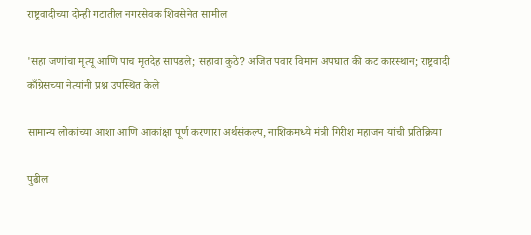राष्ट्रवादीच्या दोन्ही गटातील नगरसेवक शिवसेनेत सामील

'सहा जणांचा मृत्यू आणि पाच मृतदेह सापडले; सहावा कुठे? अजित पवार विमान अपघात की कट कारस्थान; राष्ट्रवादी काँग्रेसच्या नेत्यांनी प्रश्न उपस्थित केले

सामान्य लोकांच्या आशा आणि आकांक्षा पूर्ण करणारा अर्थसंकल्प, नाशिकमध्ये मंत्री गिरीश महाजन यांची प्रतिक्रिया

पुढील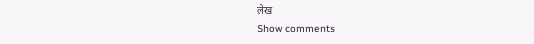लेख
Show comments